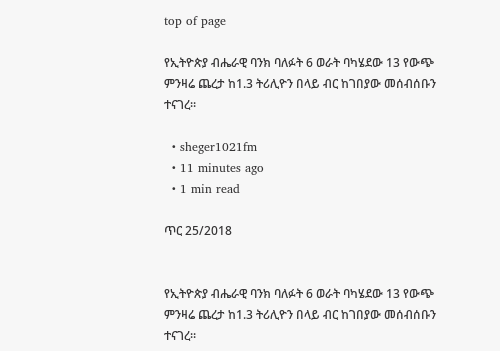top of page

የኢትዮጵያ ብሔራዊ ባንክ ባለፉት 6 ወራት ባካሄደው 13 የውጭ ምንዛሬ ጨረታ ከ1.3 ትሪሊዮን በላይ ብር ከገበያው መሰብሰቡን ተናገረ።

  • sheger1021fm
  • 11 minutes ago
  • 1 min read

ጥር 25/2018


የኢትዮጵያ ብሔራዊ ባንክ ባለፉት 6 ወራት ባካሄደው 13 የውጭ ምንዛሬ ጨረታ ከ1.3 ትሪሊዮን በላይ ብር ከገበያው መሰብሰቡን ተናገረ።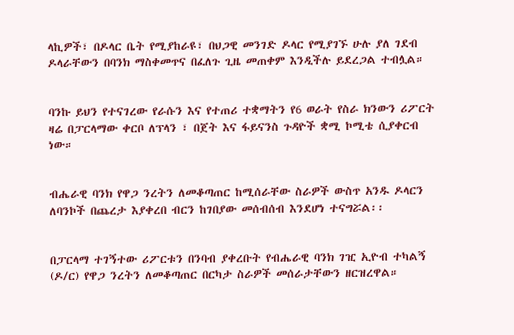ላኪዎች፣ በዶላር ቤት የሚያከራዩ፣ በህጋዊ መንገድ ዶላር የሚያገኙ ሁሉ ያለ ገደብ ዶላራቸውን በባንክ ማስቀመጥና በፈለጉ ጊዜ መጠቀም እንዲችሉ ይደረጋል ተብሏል።


ባንኩ ይህን የተናገረው የራሱን እና የተጠሪ ተቋማትን የ6 ወራት የስራ ክንውን ሪፖርት ዛሬ በፓርላማው ቀርቦ ለፕላን ፣ በጀት እና ፋይናንስ ጉዳዮች ቋሚ ኮሚቴ ሲያቀርብ ነው።


ብሔራዊ ባንክ የዋጋ ንረትን ለመቆጣጠር ከሚሰራቸው ስራዎች ውስጥ አንዱ ዶላርን ለባንኮች በጨረታ እያቀረበ ብርን ከገበያው መሰብሰብ እንደሆነ ተናግሯል፡፡


በፓርላማ ተገኝተው ሪፖርቱን በንባብ ያቀረቡት የብሔራዊ ባንክ ገዢ ኢዮብ ተካልኝ (ዶ/ር) የዋጋ ንረትን ለመቆጣጠር በርካታ ስራዎች መሰራታቸውን ዘርዝረዋል።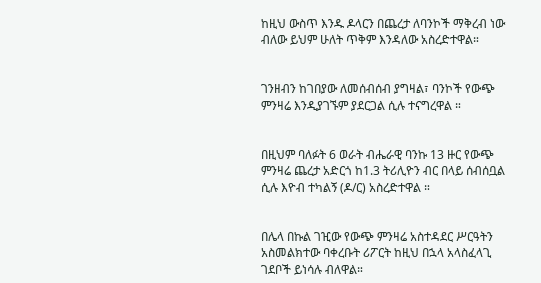ከዚህ ውስጥ እንዱ ዶላርን በጨረታ ለባንኮች ማቅረብ ነው ብለው ይህም ሁለት ጥቅም እንዳለው አስረድተዋል።


ገንዘብን ከገበያው ለመሰብሰብ ያግዛል፣ ባንኮች የውጭ ምንዛሬ እንዲያገኙም ያደርጋል ሲሉ ተናግረዋል ።


በዚህም ባለፉት 6 ወራት ብሔራዊ ባንኩ 13 ዙር የውጭ ምንዛሬ ጨረታ አድርጎ ከ1.3 ትሪሊዮን ብር በላይ ሰብሰቧል ሲሉ እዮብ ተካልኝ (ዶ/ር) አስረድተዋል ።


በሌላ በኩል ገዢው የውጭ ምንዛሬ አስተዳደር ሥርዓትን አስመልክተው ባቀረቡት ሪፖርት ከዚህ በኋላ አላስፈላጊ ገደቦች ይነሳሉ ብለዋል።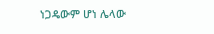ነጋዴውም ሆነ ሌላው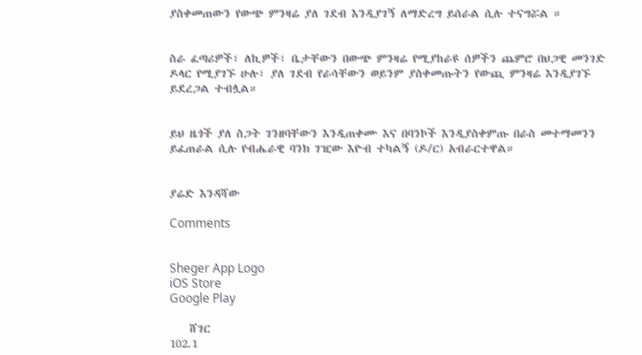ያስቀመጠውን የውጭ ምንዛሬ ያለ ገደብ እንዲያገኝ ለማድረግ ይሰራል ሲሉ ተናግሯል ።


ስራ ፈጣሪዎች፣ ለኪዎች፣ ቤታቸውን በውጭ ምንዛሬ የሚያከራዩ ሰዎችን ጨምሮ በህጋዊ መንገድ ዶላር የሚያገኙ ሁሉ፣ ያለ ገደብ የራሳቸውን ወይንም ያስቀመጡትን የውጪ ምንዛሬ እንዲያገኙ ይደረጋል ተብሏል።


ይህ ዜጎች ያለ ስጋት ገንዘባቸውን እንዲጠቀሙ እና በባንኮች እንዲያስቀምጡ በራስ መተማመንን ይፈጠራል ሲሉ የብሔራዊ ባንክ ገዢው እዮብ ተካልኝ (ዶ/ር) አብራርተዋል።


ያሬድ እንዳሻው

Comments


Sheger App Logo
iOS Store
Google Play

    ሸገር
102.1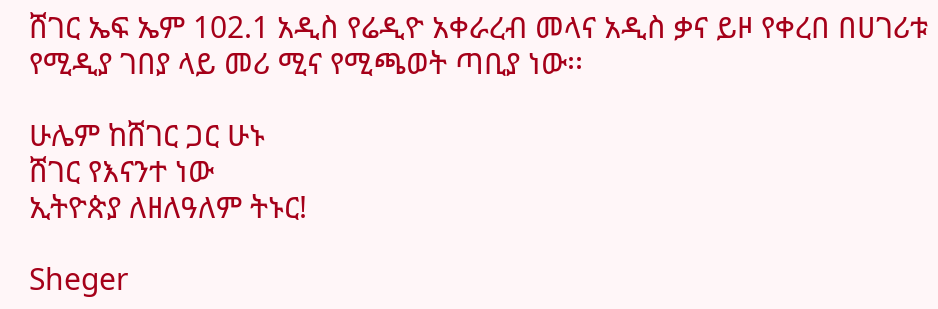ሸገር ኤፍ ኤም 102.1 አዲስ የሬዲዮ አቀራረብ መላና አዲስ ቃና ይዞ የቀረበ በሀገሪቱ የሚዲያ ገበያ ላይ መሪ ሚና የሚጫወት ጣቢያ ነው፡፡

ሁሌም ከሸገር ጋር ሁኑ
ሸገር የእናንተ ነው
ኢትዮጵያ ለዘለዓለም ትኑር!

Sheger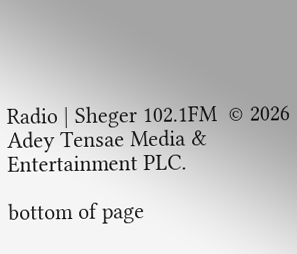Radio | Sheger 102.1FM  © 2026 Adey Tensae Media & Entertainment PLC.

bottom of page